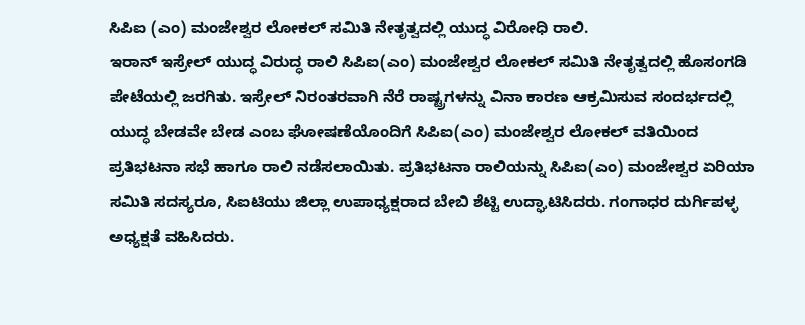ಸಿಪಿಐ (ಎಂ) ಮಂಜೇಶ್ವರ ಲೋಕಲ್ ಸಮಿತಿ ನೇತೃತ್ವದಲ್ಲಿ ಯುದ್ಧ ವಿರೋಧಿ ರಾಲಿ.
ಇರಾನ್ ಇಸ್ರೇಲ್ ಯುದ್ಧ ವಿರುದ್ಧ ರಾಲಿ ಸಿಪಿಐ(ಎಂ) ಮಂಜೇಶ್ವರ ಲೋಕಲ್ ಸಮಿತಿ ನೇತೃತ್ವದಲ್ಲಿ ಹೊಸಂಗಡಿ ಪೇಟೆಯಲ್ಲಿ ಜರಗಿತು. ಇಸ್ರೇಲ್ ನಿರಂತರವಾಗಿ ನೆರೆ ರಾಷ್ಟ್ರಗಳನ್ನು ವಿನಾ ಕಾರಣ ಆಕ್ರಮಿಸುವ ಸಂದರ್ಭದಲ್ಲಿ ಯುದ್ಧ ಬೇಡವೇ ಬೇಡ ಎಂಬ ಘೋಷಣೆಯೊಂದಿಗೆ ಸಿಪಿಐ(ಎಂ) ಮಂಜೇಶ್ವರ ಲೋಕಲ್ ವತಿಯಿಂದ ಪ್ರತಿಭಟನಾ ಸಭೆ ಹಾಗೂ ರಾಲಿ ನಡೆಸಲಾಯಿತು. ಪ್ರತಿಭಟನಾ ರಾಲಿಯನ್ನು ಸಿಪಿಐ(ಎಂ) ಮಂಜೇಶ್ವರ ಏರಿಯಾ ಸಮಿತಿ ಸದಸ್ಯರೂ, ಸಿಐಟಿಯು ಜಿಲ್ಲಾ ಉಪಾಧ್ಯಕ್ಷರಾದ ಬೇಬಿ ಶೆಟ್ಟಿ ಉದ್ಘಾಟಿಸಿದರು. ಗಂಗಾಧರ ದುರ್ಗಿಪಳ್ಳ ಅಧ್ಯಕ್ಷತೆ ವಹಿಸಿದರು.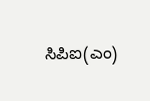ಸಿಪಿಐ(ಎಂ)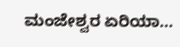ಮಂಜೇಶ್ವರ ಏರಿಯಾ…